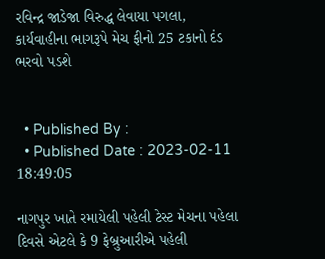રવિન્દ્ર જાડેજા વિરુદ્ધ લેવાયા પગલા, કાર્યવાહીના ભાગરૂપે મેચ ફીનો 25 ટકાનો દંડ ભરવો પડશે


  • Published By :
  • Published Date : 2023-02-11 18:49:05

નાગપુર ખાતે રમાયેલી પહેલી ટેસ્ટ મેચના પહેલા દિવસે એટલે કે 9 ફેબ્રુઆરીએ પહેલી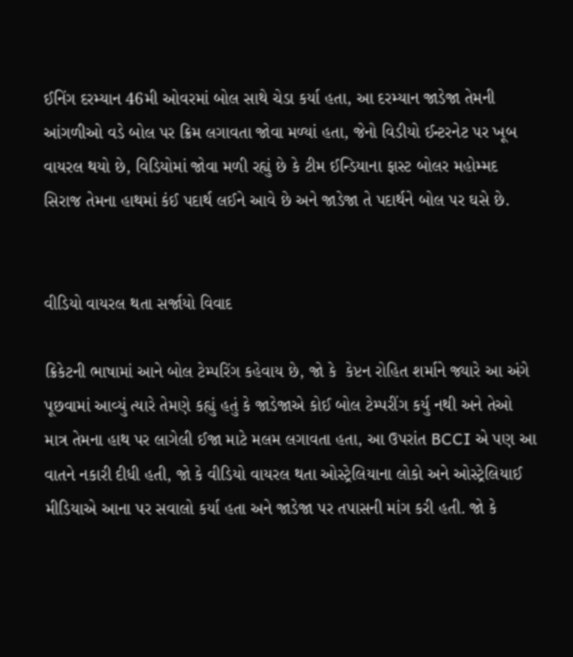ઈનિંગ દરમ્યાન 46મી ઓવરમાં બોલ સાથે ચેડા કર્યા હતા, આ દરમ્યાન જાડેજા તેમની આંગળીઓ વડે બોલ પર ક્રિમ લગાવતા જોવા મળ્યાં હતા, જેનો વિડીયો ઈન્ટરનેટ પર ખૂબ વાયરલ થયો છે, વિડિયોમાં જોવા મળી રહ્યું છે કે ટીમ ઈન્ડિયાના ફાસ્ટ બોલર મહોમ્મદ સિરાજ તેમના હાથમાં કંઈ પદાર્થ લઈને આવે છે અને જાડેજા તે પદાર્થને બોલ પર ઘસે છે.


વીડિયો વાયરલ થતા સર્જાયો વિવાદ

ક્રિકેટની ભાષામાં આને બોલ ટેમ્પરિંગ કહેવાય છે, જો કે  કેપ્ટન રોહિત શર્માને જ્યારે આ અંગે પૂછવામાં આવ્યું ત્યારે તેમણે કહ્યું હતું કે જાડેજાએ કોઈ બોલ ટેમ્પરીંગ કર્યુ નથી અને તેઓ માત્ર તેમના હાથ પર લાગેલી ઈજા માટે મલમ લગાવતા હતા, આ ઉપરાંત BCCI એ પણ આ વાતને નકારી દીધી હતી, જો કે વીડિયો વાયરલ થતા ઓસ્ટ્રેલિયાના લોકો અને ઓસ્ટ્રેલિયાઈ મીડિયાએ આના પર સવાલો કર્યા હતા અને જાડેજા પર તપાસની માંગ કરી હતી. જો કે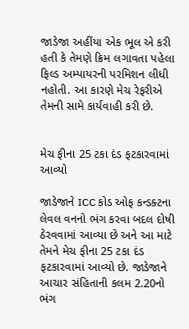જાડેજા અહીંયા એક ભૂલ એ કરી હતી કે તેમણે ક્રિમ લગાવતા પહેલા ફિલ્ડ અમ્પાયરની પરમિશન લીધી નહોતી. આ કારણે મેચ રેફરીએ તેમની સામે કાર્યવાહી કરી છે.


મેચ ફીના 25 ટકા દંડ ફટકારવામાં આવ્યો

જાડેજાને ICC કોડ ઓફ કન્ડક્ટના લેવલ વનનો ભંગ કરવા બદલ દોષી ઠેરવવામાં આવ્યા છે અને આ માટે તેમને મેચ ફીના 25 ટકા દંડ ફટકારવામાં આવ્યો છે. જાડેજાને આચાર સંહિતાની કલમ 2.20નો ભંગ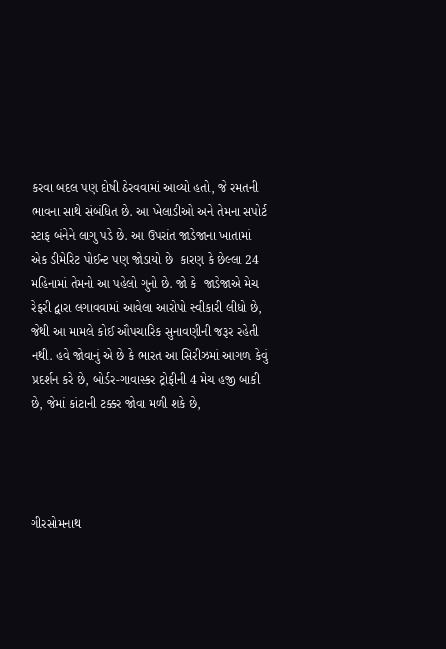કરવા બદલ પણ દોષી ઠેરવવામાં આવ્યો હતો, જે રમતની ભાવના સાથે સંબંધિત છે. આ ખેલાડીઓ અને તેમના સપોર્ટ સ્ટાફ બંનેને લાગુ પડે છે. આ ઉપરાંત જાડેજાના ખાતામાં એક ડીમેરિટ પોઈન્ટ પણ જોડાયો છે  કારણ કે છેલ્લા 24 મહિનામાં તેમનો આ પહેલો ગુનો છે. જો કે  જાડેજાએ મેચ રેફરી દ્વારા લગાવવામાં આવેલા આરોપો સ્વીકારી લીધો છે, જેથી આ મામલે કોઈ ઔપચારિક સુનાવણીની જરૂર રહેતી નથી. હવે જોવાનું એ છે કે ભારત આ સિરીઝમાં આગળ કેવું પ્રદર્શન કરે છે, બોર્ડર-ગાવાસ્કર ટ્રોફીની 4 મેચ હજી બાકી છે, જેમાં કાંટાની ટક્કર જોવા મળી શકે છે,




ગીરસોમનાથ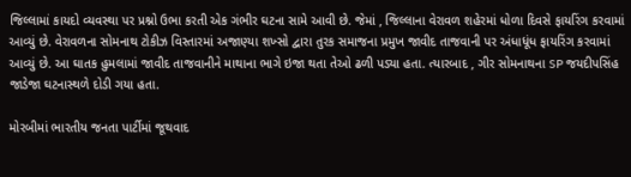જિલ્લામાં કાયદો વ્યવસ્થા પર પ્રશ્નો ઉભા કરતી એક ગંભીર ઘટના સામે આવી છે. જેમાં , જિલ્લાના વેરાવળ શહેરમાં ધોળા દિવસે ફાયરિંગ કરવામાં આવ્યું છે. વેરાવળના સોમનાથ ટોકીઝ વિસ્તારમાં અજાણ્યા શખ્સો દ્વારા તુરક સમાજના પ્રમુખ જાવીદ તાજવાની પર અંધાધૂંધ ફાયરિંગ કરવામાં આવ્યું છે. આ ઘાતક હુમલામાં જાવીદ તાજવાનીને માથાના ભાગે ઇજા થતા તેઓ ઢળી પડ્યા હતા. ત્યારબાદ , ગીર સોમનાથના SP જયદીપસિંહ જાડેજા ઘટનાસ્થળે દોડી ગયા હતા.

મોરબીમાં ભારતીય જનતા પાર્ટીમાં જૂથવાદ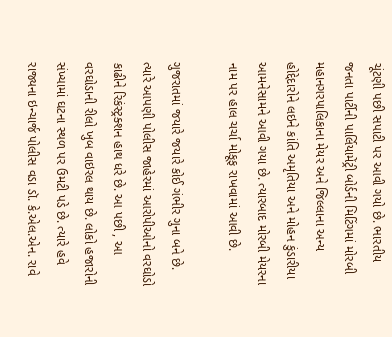ચૂંટણી પછી સપાટી પર આવી ગયો છે. ભારતીય જનતા પાર્ટીની પાર્લિયામેંટ્રી બોર્ડની મિટિંગમાં મોરબી મહાનગરપાલિકાના મેયર અને જિલ્લાના અન્ય હોદ્દેદારોને લઇને કાંતિ અમૃતિયા અને મોહન કુંડારીયા આમનેસામને આવી ગયા છે. ત્યારબાદ મોરબી મેયરના નામ પર હાલ ચર્ચા મોકૂફ રાખવામાં આવી છે.

ગુજરાતમાં જયારે જયારે કોઈ ગંભીર ગુના બને છે. ત્યારે આપણી પોલીસ જાહેરમાં આરોપીઓનો વરઘોડો કાઢીને રિકંસ્ટ્રક્શન હાથ ધરે છે. આ પછી , આ વરઘોડાની રીલો ખુબ વાઇરલ થાય છે. લોકો હજારોની સંખ્યામાં ઘટના સ્થળ પર ઉમટી પડે છે. ત્યારે હવે રાજ્યના ઇન્ચાર્જ પોલીસ વડા ડૉ. કે.એલ.એન. રાવે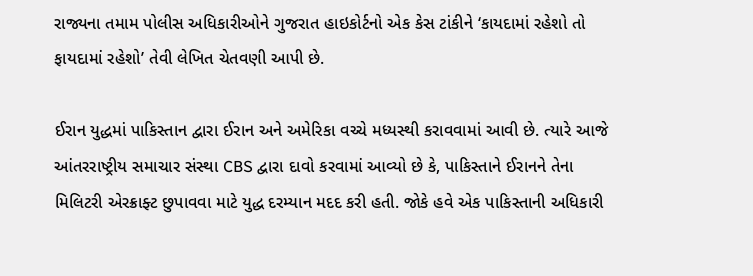રાજ્યના તમામ પોલીસ અધિકારીઓને ગુજરાત હાઇકોર્ટનો એક કેસ ટાંકીને ‘કાયદામાં રહેશો તો ફાયદામાં રહેશો’ તેવી લેખિત ચેતવણી આપી છે.

ઈરાન યુદ્ધમાં પાકિસ્તાન દ્વારા ઈરાન અને અમેરિકા વચ્ચે મધ્યસ્થી કરાવવામાં આવી છે. ત્યારે આજે આંતરરાષ્ટ્રીય સમાચાર સંસ્થા CBS દ્વારા દાવો કરવામાં આવ્યો છે કે, પાકિસ્તાને ઈરાનને તેના મિલિટરી એરક્રાફ્ટ છુપાવવા માટે યુદ્ધ દરમ્યાન મદદ કરી હતી. જોકે હવે એક પાકિસ્તાની અધિકારી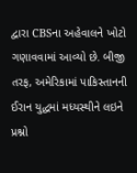દ્વારા CBSના અહેવાલને ખોટો ગણાવવામાં આવ્યો છે. બીજી તરફ, અમેરિકામાં પાકિસ્તાનની ઈરાન યુદ્ધમાં મધ્યસ્થીને લઇને પ્રશ્નો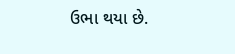ઉભા થયા છે.